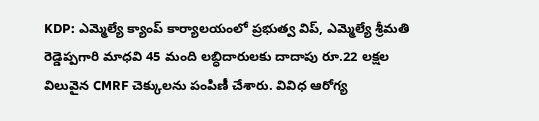KDP: ఎమ్మెల్యే క్యాంప్ కార్యాలయంలో ప్రభుత్వ విప్, ఎమ్మెల్యే శ్రీమతి రెడ్డెప్పగారి మాధవి 45 మంది లబ్ధిదారులకు దాదాపు రూ.22 లక్షల విలువైన CMRF చెక్కులను పంపిణీ చేశారు. వివిధ ఆరోగ్య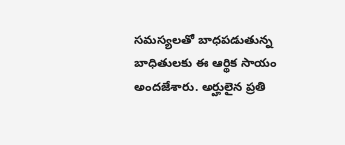సమస్యలతో బాధపడుతున్న బాధితులకు ఈ ఆర్థిక సాయం అందజేశారు. అర్హులైన ప్రతి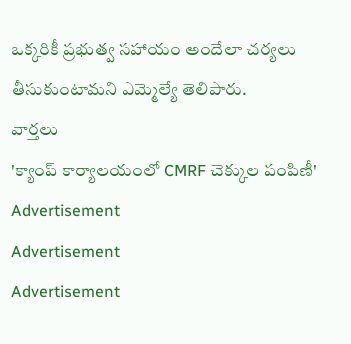ఒక్కరికీ ప్రభుత్వ సహాయం అందేలా చర్యలు తీసుకుంటామని ఎమ్మెల్యే తెలిపారు.
వార్తలు
'క్యాంప్ కార్యాలయంలో CMRF చెక్కుల పంపిణీ'
Advertisement
Advertisement
Advertisement